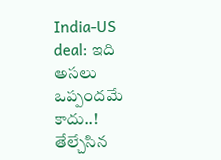India-US deal: ఇది అసలు ఒప్పందమే కాదు..! తేల్చేసిన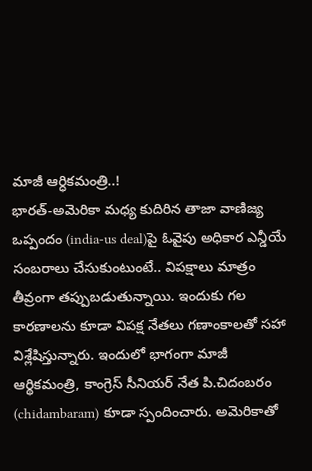మాజీ ఆర్ధికమంత్రి..!
భారత్-అమెరికా మధ్య కుదిరిన తాజా వాణిజ్య ఒప్పందం (india-us deal)పై ఓవైపు అధికార ఎన్డీయే సంబరాలు చేసుకుంటుంటే.. విపక్షాలు మాత్రం తీవ్రంగా తప్పుబడుతున్నాయి. ఇందుకు గల కారణాలను కూడా విపక్ష నేతలు గణాంకాలతో సహా విశ్లేషిస్తున్నారు. ఇందులో భాగంగా మాజీ ఆర్థికమంత్రి, కాంగ్రెస్ సీనియర్ నేత పి.చిదంబరం (chidambaram) కూడా స్పందించారు. అమెరికాతో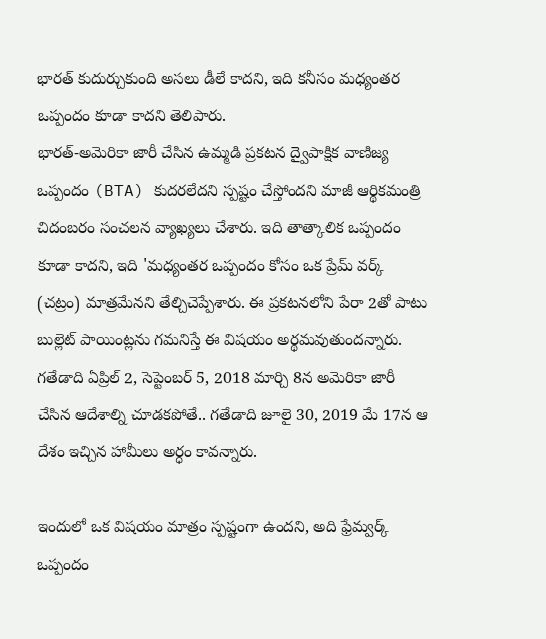భారత్ కుదుర్చుకుంది అసలు డీలే కాదని, ఇది కనీసం మధ్యంతర ఒప్పందం కూడా కాదని తెలిపారు.
భారత్-అమెరికా జారీ చేసిన ఉమ్మడి ప్రకటన ద్వైపాక్షిక వాణిజ్య ఒప్పందం (BTA) కుదరలేదని స్పష్టం చేస్తోందని మాజీ ఆర్థికమంత్రి చిదంబరం సంచలన వ్యాఖ్యలు చేశారు. ఇది తాత్కాలిక ఒప్పందం కూడా కాదని, ఇది 'మధ్యంతర ఒప్పందం కోసం ఒక ప్రేమ్ వర్క్ (చట్రం) మాత్రమేనని తేల్చిచెప్పేశారు. ఈ ప్రకటనలోని పేరా 2తో పాటు బుల్లెట్ పాయింట్లను గమనిస్తే ఈ విషయం అర్థమవుతుందన్నారు. గతేడాది ఏప్రిల్ 2, సెప్టెంబర్ 5, 2018 మార్చి 8న అమెరికా జారీ చేసిన ఆదేశాల్ని చూడకపోతే.. గతేడాది జూలై 30, 2019 మే 17న ఆ దేశం ఇచ్చిన హామీలు అర్ధం కావన్నారు.

ఇందులో ఒక విషయం మాత్రం స్పష్టంగా ఉందని, అది ఫ్రేమ్వర్క్ ఒప్పందం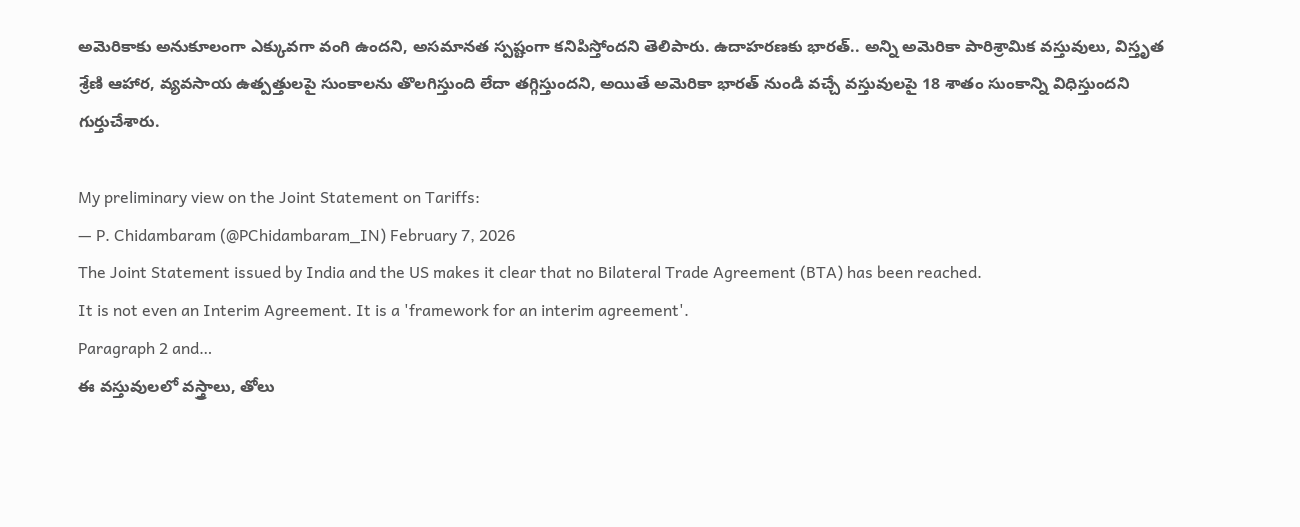అమెరికాకు అనుకూలంగా ఎక్కువగా వంగి ఉందని, అసమానత స్పష్టంగా కనిపిస్తోందని తెలిపారు. ఉదాహరణకు భారత్.. అన్ని అమెరికా పారిశ్రామిక వస్తువులు, విస్తృత శ్రేణి ఆహార, వ్యవసాయ ఉత్పత్తులపై సుంకాలను తొలగిస్తుంది లేదా తగ్గిస్తుందని, అయితే అమెరికా భారత్ నుండి వచ్చే వస్తువులపై 18 శాతం సుంకాన్ని విధిస్తుందని గుర్తుచేశారు.

My preliminary view on the Joint Statement on Tariffs:
— P. Chidambaram (@PChidambaram_IN) February 7, 2026
The Joint Statement issued by India and the US makes it clear that no Bilateral Trade Agreement (BTA) has been reached.
It is not even an Interim Agreement. It is a 'framework for an interim agreement'.
Paragraph 2 and…
ఈ వస్తువులలో వస్త్రాలు, తోలు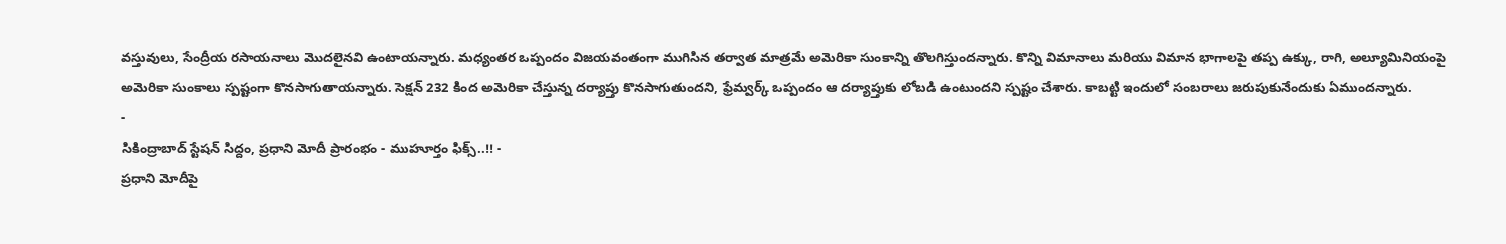వస్తువులు, సేంద్రీయ రసాయనాలు మొదలైనవి ఉంటాయన్నారు. మధ్యంతర ఒప్పందం విజయవంతంగా ముగిసిన తర్వాత మాత్రమే అమెరికా సుంకాన్ని తొలగిస్తుందన్నారు. కొన్ని విమానాలు మరియు విమాన భాగాలపై తప్ప ఉక్కు, రాగి, అల్యూమినియంపై అమెరికా సుంకాలు స్పష్టంగా కొనసాగుతాయన్నారు. సెక్షన్ 232 కింద అమెరికా చేస్తున్న దర్యాప్తు కొనసాగుతుందని, ఫ్రేమ్వర్క్ ఒప్పందం ఆ దర్యాప్తుకు లోబడి ఉంటుందని స్పష్టం చేశారు. కాబట్టి ఇందులో సంబరాలు జరుపుకునేందుకు ఏముందన్నారు.
-
సికింద్రాబాద్ స్టేషన్ సిద్దం, ప్రధాని మోదీ ప్రారంభం - ముహూర్తం ఫిక్స్..!! -
ప్రధాని మోదీపై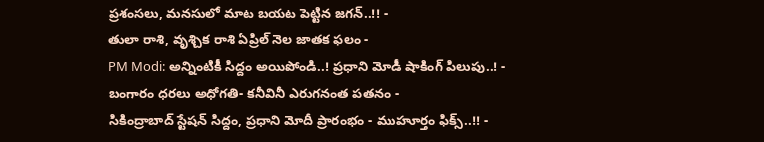ప్రశంసలు, మనసులో మాట బయట పెట్టిన జగన్..!! -
తులా రాశి, వృశ్చిక రాశి ఏప్రిల్ నెల జాతక ఫలం -
PM Modi: అన్నింటికీ సిద్దం అయిపోండి..! ప్రధాని మోడీ షాకింగ్ పిలుపు..! -
బంగారం ధరలు అధోగతి- కనీవినీ ఎరుగనంత పతనం -
సికింద్రాబాద్ స్టేషన్ సిద్దం, ప్రధాని మోదీ ప్రారంభం - ముహూర్తం ఫిక్స్..!! -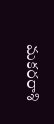మకరరాశి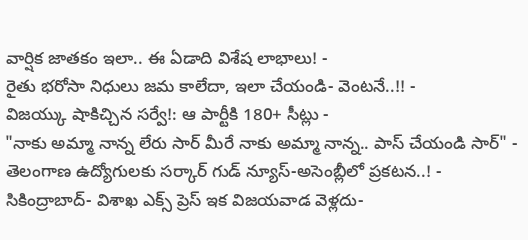వార్షిక జాతకం ఇలా.. ఈ ఏడాది విశేష లాభాలు! -
రైతు భరోసా నిధులు జమ కాలేదా, ఇలా చేయండి- వెంటనే..!! -
విజయ్కు షాకిచ్చిన సర్వే!: ఆ పార్టీకి 180+ సీట్లు -
"నాకు అమ్మా నాన్న లేరు సార్ మీరే నాకు అమ్మా నాన్న.. పాస్ చేయండి సార్" -
తెలంగాణ ఉద్యోగులకు సర్కార్ గుడ్ న్యూస్-అసెంబ్లీలో ప్రకటన..! -
సికింద్రాబాద్- విశాఖ ఎక్స్ ప్రెస్ ఇక విజయవాడ వెళ్లదు-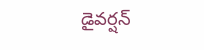డైవర్షన్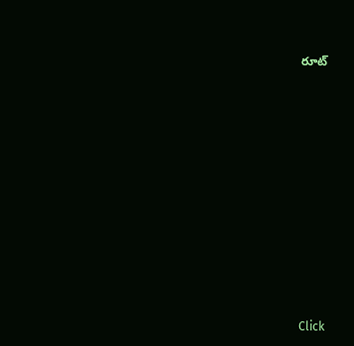రూట్












Click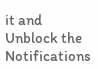it and Unblock the Notifications